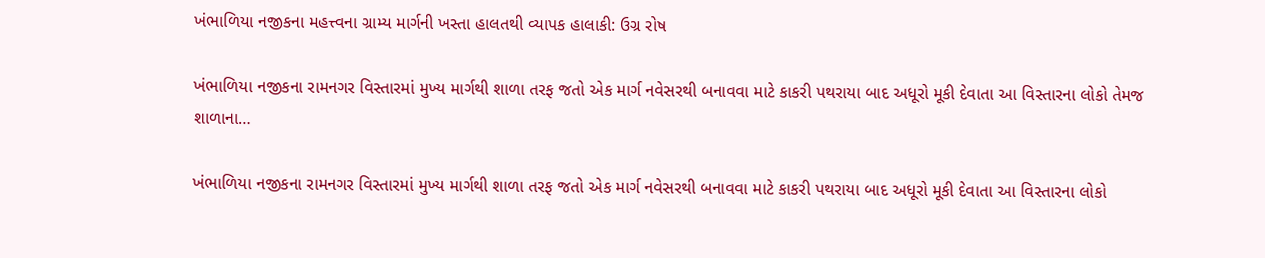ખંભાળિયા નજીકના મહત્ત્વના ગ્રામ્ય માર્ગની ખસ્તા હાલતથી વ્યાપક હાલાકી: ઉગ્ર રોષ

ખંભાળિયા નજીકના રામનગર વિસ્તારમાં મુખ્ય માર્ગથી શાળા તરફ જતો એક માર્ગ નવેસરથી બનાવવા માટે કાકરી પથરાયા બાદ અધૂરો મૂકી દેવાતા આ વિસ્તારના લોકો તેમજ શાળાના…

ખંભાળિયા નજીકના રામનગર વિસ્તારમાં મુખ્ય માર્ગથી શાળા તરફ જતો એક માર્ગ નવેસરથી બનાવવા માટે કાકરી પથરાયા બાદ અધૂરો મૂકી દેવાતા આ વિસ્તારના લોકો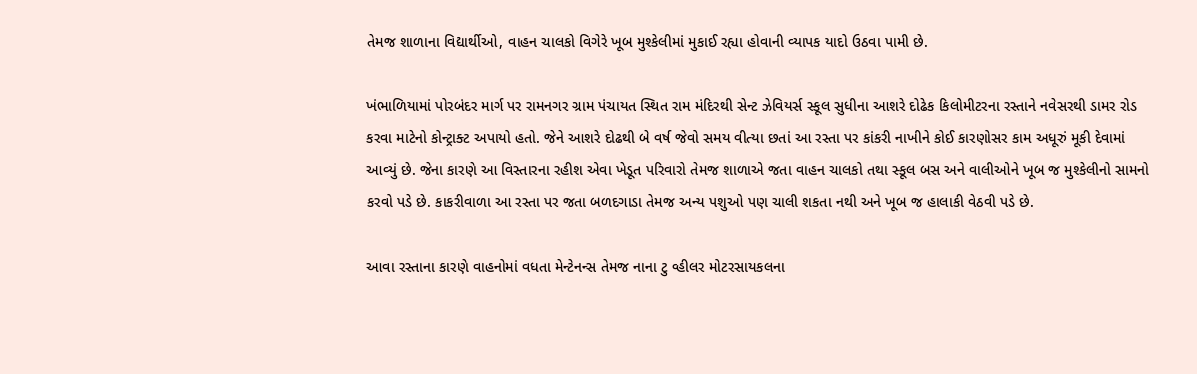તેમજ શાળાના વિદ્યાર્થીઓ, વાહન ચાલકો વિગેરે ખૂબ મુશ્કેલીમાં મુકાઈ રહ્યા હોવાની વ્યાપક યાદો ઉઠવા પામી છે.

ખંભાળિયામાં પોરબંદર માર્ગ પર રામનગર ગ્રામ પંચાયત સ્થિત રામ મંદિરથી સેન્ટ ઝેવિયર્સ સ્કૂલ સુધીના આશરે દોઢેક કિલોમીટરના રસ્તાને નવેસરથી ડામર રોડ કરવા માટેનો કોન્ટ્રાક્ટ અપાયો હતો. જેને આશરે દોઢથી બે વર્ષ જેવો સમય વીત્યા છતાં આ રસ્તા પર કાંકરી નાખીને કોઈ કારણોસર કામ અધૂરું મૂકી દેવામાં આવ્યું છે. જેના કારણે આ વિસ્તારના રહીશ એવા ખેડૂત પરિવારો તેમજ શાળાએ જતા વાહન ચાલકો તથા સ્કૂલ બસ અને વાલીઓને ખૂબ જ મુશ્કેલીનો સામનો કરવો પડે છે. કાકરીવાળા આ રસ્તા પર જતા બળદગાડા તેમજ અન્ય પશુઓ પણ ચાલી શકતા નથી અને ખૂબ જ હાલાકી વેઠવી પડે છે.

આવા રસ્તાના કારણે વાહનોમાં વધતા મેન્ટેનન્સ તેમજ નાના ટુ વ્હીલર મોટરસાયકલના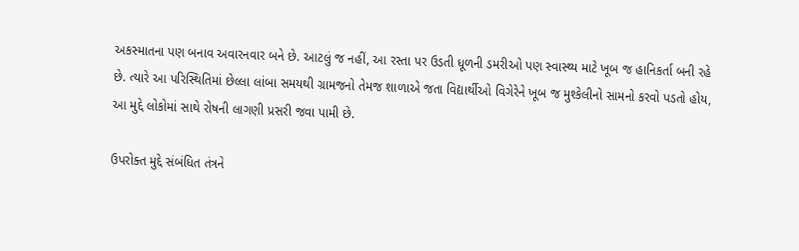અકસ્માતના પણ બનાવ અવારનવાર બને છે. આટલું જ નહીં, આ રસ્તા પર ઉડતી ધૂળની ડમરીઓ પણ સ્વાસ્થ્ય માટે ખૂબ જ હાનિકર્તા બની રહે છે. ત્યારે આ પરિસ્થિતિમાં છેલ્લા લાંબા સમયથી ગ્રામજનો તેમજ શાળાએ જતા વિદ્યાર્થીઓ વિગેરેને ખૂબ જ મુશ્કેલીનો સામનો કરવો પડતો હોય, આ મુદ્દે લોકોમાં સાથે રોષની લાગણી પ્રસરી જવા પામી છે.

ઉપરોક્ત મુદ્દે સંબંધિત તંત્રને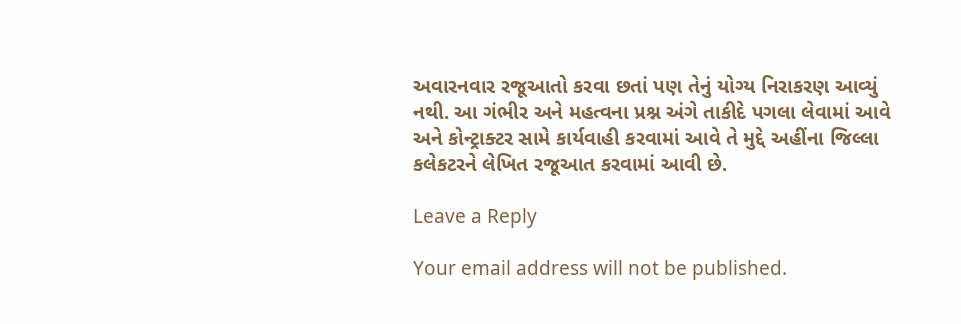અવારનવાર રજૂઆતો કરવા છતાં પણ તેનું યોગ્ય નિરાકરણ આવ્યું નથી. આ ગંભીર અને મહત્વના પ્રશ્ન અંગે તાકીદે પગલા લેવામાં આવે અને કોન્ટ્રાક્ટર સામે કાર્યવાહી કરવામાં આવે તે મુદ્દે અહીંના જિલ્લા કલેકટરને લેખિત રજૂઆત કરવામાં આવી છે.

Leave a Reply

Your email address will not be published.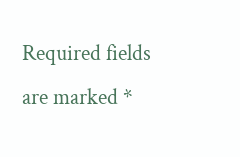Required fields are marked *